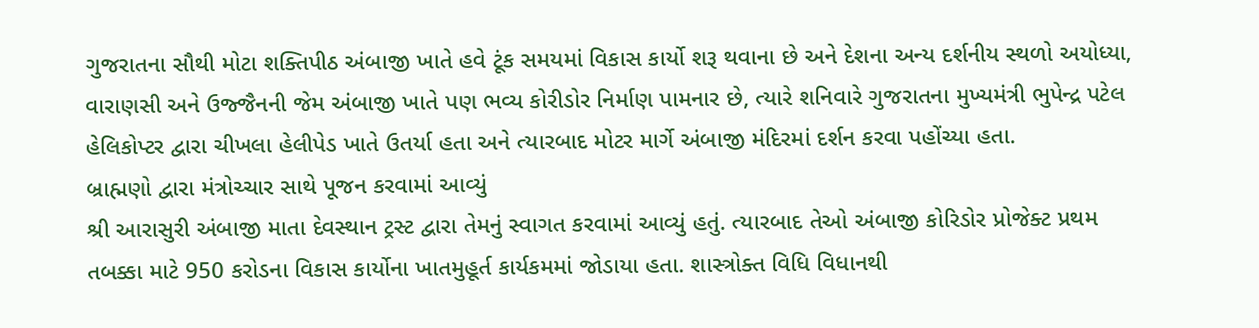ગુજરાતના સૌથી મોટા શક્તિપીઠ અંબાજી ખાતે હવે ટૂંક સમયમાં વિકાસ કાર્યો શરૂ થવાના છે અને દેશના અન્ય દર્શનીય સ્થળો અયોધ્યા, વારાણસી અને ઉજ્જૈનની જેમ અંબાજી ખાતે પણ ભવ્ય કોરીડોર નિર્માણ પામનાર છે, ત્યારે શનિવારે ગુજરાતના મુખ્યમંત્રી ભુપેન્દ્ર પટેલ હેલિકોપ્ટર દ્વારા ચીખલા હેલીપેડ ખાતે ઉતર્યા હતા અને ત્યારબાદ મોટર માર્ગે અંબાજી મંદિરમાં દર્શન કરવા પહોંચ્યા હતા.
બ્રાહ્મણો દ્વારા મંત્રોચ્ચાર સાથે પૂજન કરવામાં આવ્યું
શ્રી આરાસુરી અંબાજી માતા દેવસ્થાન ટ્રસ્ટ દ્વારા તેમનું સ્વાગત કરવામાં આવ્યું હતું. ત્યારબાદ તેઓ અંબાજી કોરિડોર પ્રોજેક્ટ પ્રથમ તબક્કા માટે 950 કરોડના વિકાસ કાર્યોના ખાતમુહૂર્ત કાર્યકમમાં જોડાયા હતા. શાસ્ત્રોક્ત વિધિ વિધાનથી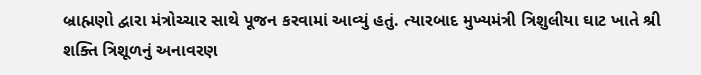બ્રાહ્મણો દ્વારા મંત્રોચ્ચાર સાથે પૂજન કરવામાં આવ્યું હતું. ત્યારબાદ મુખ્યમંત્રી ત્રિશુલીયા ઘાટ ખાતે શ્રી શક્તિ ત્રિશૂળનું અનાવરણ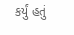કર્યું હતું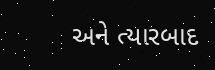અને ત્યારબાદ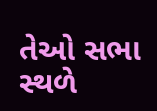તેઓ સભા સ્થળે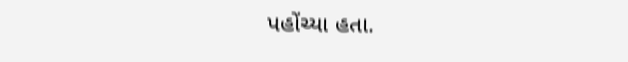પહોંચ્યા હતા.